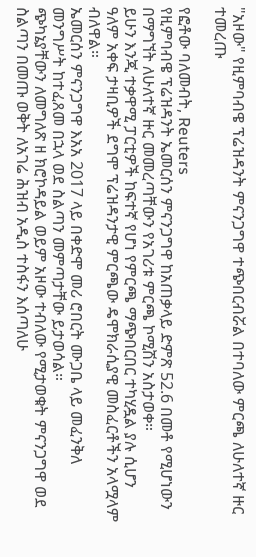"አዞው" የዚምባብዌ ፕሬዝዳንት ምናንጋግዋ ተጭበርብሯል በተባለው ምርጫ ለሁለተኛ ዙር ተመረጡ

የፎቶው ባለመብት, Reuters
የዚምባብዌ ፕሬዝዳንት ኤመርሰን ምናንጋግዋ ከአጠቃላይ ድምጽ 52.6 በመቶ የሚሆነውን በማግኘት ለሁለተኛ ዙር መመረጣቸውን የአገሪቱ ምርጫ ኮሚሽን አስታወቀ።
ይሁን እንጂ ተቃዋሚ ፓርቲዎች ከፍተኛ የሆነ የምርጫ ማጭበርበር ተካሂዷል ያሉ ሲሆን ዓለም አቀፍ ታዛቢዎች ደግሞ ፕሬዝዳንታዊ ምርጫው ዴሞክራሲያዊ መስፈርቶችን አላሟላም ብለዋል።
ኤመርሰን ምናንጋግዋ እአአ 2017 ላይ በቀድሞ መሪ ሮበርት ሙጋቤ ላይ መፈንቅለ መንግሥት ከተፈጸመ በኋላ ወደ ስልጣን መምጣታቸው ይታወሳል።
ጭካኔያቸውን ለመግለጽ ዘ ክሮኮዳይል ወይም አዞው ተብለው የሚታወቁት ምናንጋግዋ ወደ ስልጣን በመጡ ወቅት ለአገሬ ሕዝብ አዲስ ተስፋን እሰጣለሁ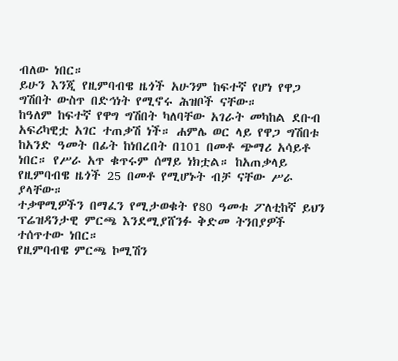ብለው ነበር።
ይሁን እንጂ የዚምባብዌ ዜጎች አሁንም ከፍተኛ የሆነ የዋጋ ግሽበት ውስጥ በድኅነት የሚኖሩ ሕዝቦች ናቸው።
ከዓለም ከፍተኛ የዋግ ግሽበት ካለባቸው አገራት መካከል ደቡብ አፍሪካዊቷ አገር ተጠቃሽ ነች። ሐምሌ ወር ላይ የዋጋ ግሽበቱ ከአንድ ዓመት በፊት ከነበረበት በ101 በመቶ ጭማሪ አሳይቶ ነበር። የሥራ አጥ ቁጥሩም ሰማይ ነክቷል። ከአጠቃላይ የዚምባብዌ ዜጎች 25 በመቶ የሚሆኑት ብቻ ናቸው ሥራ ያላቸው።
ተቃዋሚዎችን በማፈን የሚታወቁት የ80 ዓመቱ ፖለቲከኛ ይህን ፕሬዝዳንታዊ ምርጫ እንደሚያሸንፉ ቅድመ ትንበያዎች ተሰጥተው ነበር።
የዚምባብዌ ምርጫ ኮሚሽን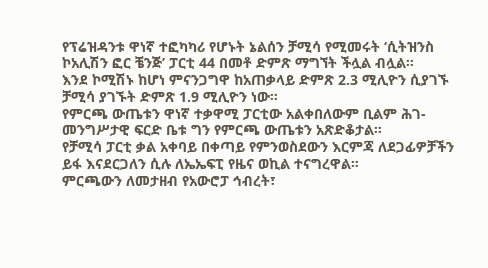የፕሬዝዳንቱ ዋነኛ ተፎካካሪ የሆኑት ኔልሰን ቻሚሳ የሚመሩት ‘ሲትዝንስ ኮአሊሽን ፎር ቼንጅ’ ፓርቲ 44 በመቶ ድምጽ ማግኘት ችሏል ብሏል።
እንደ ኮሚሽኑ ከሆነ ምናንጋግዋ ከአጠቃላይ ድምጽ 2.3 ሚሊዮን ሲያገኙ ቻሚሳ ያገኙት ድምጽ 1.9 ሚሊዮን ነው።
የምርጫ ውጤቱን ዋነኛ ተቃዋሚ ፓርቲው አልቀበለውም ቢልም ሕገ-መንግሥታዊ ፍርድ ቤቱ ግን የምርጫ ውጤቱን አጽድቆታል።
የቻሚሳ ፓርቲ ቃል አቀባይ በቀጣይ የምንወስደውን እርምጃ ለደጋፊዎቻችን ይፋ እናደርጋለን ሲሉ ለኤኤፍፒ የዜና ወኪል ተናግረዋል።
ምርጫውን ለመታዘብ የአውሮፓ ኅብረት፣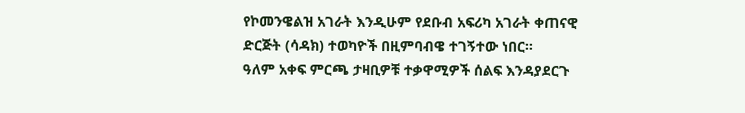የኮመንዌልዝ አገራት እንዲሁም የደቡብ አፍሪካ አገራት ቀጠናዊ ድርጅት (ሳዳክ) ተወካዮች በዚምባብዌ ተገኝተው ነበር።
ዓለም አቀፍ ምርጫ ታዛቢዎቹ ተቃዋሚዎች ሰልፍ እንዳያደርጉ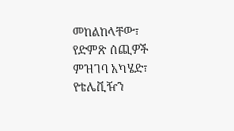መከልከላቸው፣ የድምጽ ሰጪዎች ምዝገባ አካሄድ፣ የቴሌቪዥን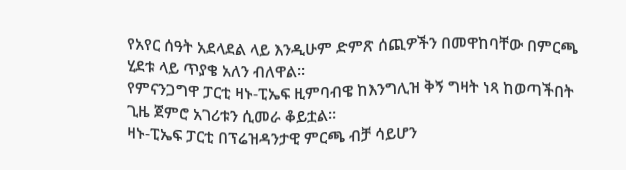የአየር ሰዓት አደላደል ላይ እንዲሁም ድምጽ ሰጪዎችን በመዋከባቸው በምርጫ ሂደቱ ላይ ጥያቄ አለን ብለዋል።
የምናንጋግዋ ፓርቲ ዛኑ-ፒኤፍ ዚምባብዌ ከእንግሊዝ ቅኝ ግዛት ነጻ ከወጣችበት ጊዜ ጀምሮ አገሪቱን ሲመራ ቆይቷል።
ዛኑ-ፒኤፍ ፓርቲ በፕሬዝዳንታዊ ምርጫ ብቻ ሳይሆን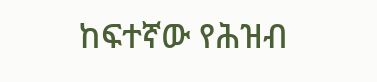ከፍተኛው የሕዝብ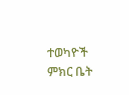ተወካዮች ምክር ቤት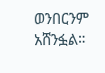ወንበርንም አሸንፏል።